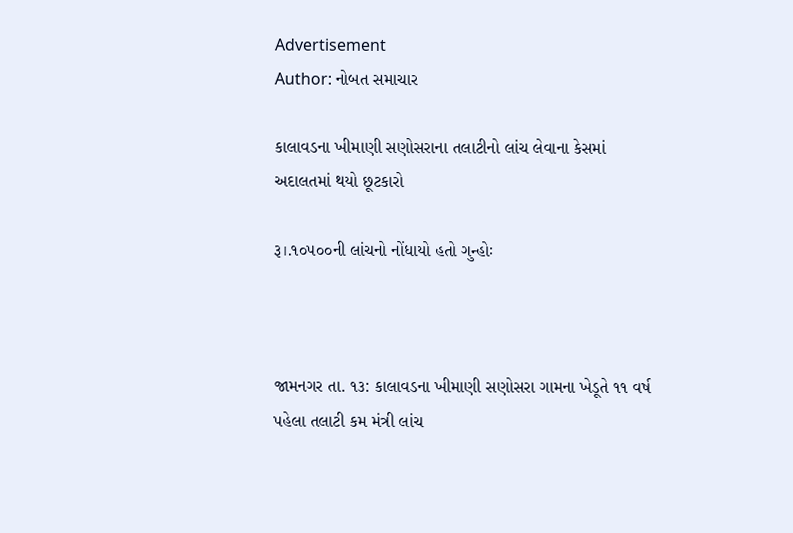Advertisement
Author: નોબત સમાચાર

કાલાવડના ખીમાણી સણોસરાના તલાટીનો લાંચ લેવાના કેસમાં અદાલતમાં થયો છૂટકારો

રૂ।.૧૦૫૦૦ની લાંચનો નોંધાયો હતો ગુન્હોઃ



જામનગર તા. ૧૩: કાલાવડના ખીમાણી સણોસરા ગામના ખેડૂતે ૧૧ વર્ષ પહેલા તલાટી કમ મંત્રી લાંચ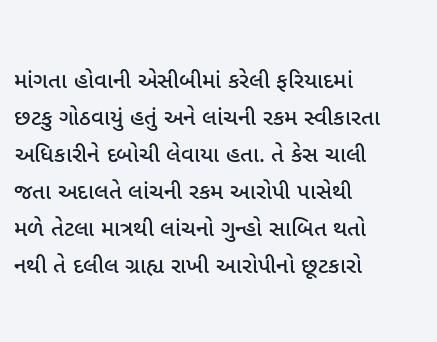માંગતા હોવાની એસીબીમાં કરેલી ફરિયાદમાં છટકુ ગોઠવાયું હતું અને લાંચની રકમ સ્વીકારતા અધિકારીને દબોચી લેવાયા હતા. તે કેસ ચાલી જતા અદાલતે લાંચની રકમ આરોપી પાસેથી મળે તેટલા માત્રથી લાંચનો ગુન્હો સાબિત થતો નથી તે દલીલ ગ્રાહ્ય રાખી આરોપીનો છૂટકારો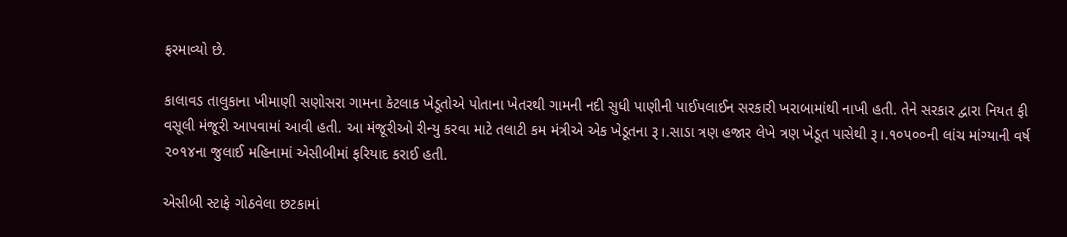ફરમાવ્યો છે.

કાલાવડ તાલુકાના ખીમાણી સણોસરા ગામના કેટલાક ખેડૂતોએ પોતાના ખેતરથી ગામની નદી સુધી પાણીની પાઈપલાઈન સરકારી ખરાબામાંથી નાખી હતી. તેને સરકાર દ્વારા નિયત ફી વસૂલી મંજૂરી આપવામાં આવી હતી. આ મંજૂરીઓ રીન્યુ કરવા માટે તલાટી કમ મંત્રીએ એક ખેડૂતના રૂ।.સાડા ત્રણ હજાર લેખે ત્રણ ખેડૂત પાસેથી રૂ।.૧૦૫૦૦ની લાંચ માંગ્યાની વર્ષ ૨૦૧૪ના જુલાઈ મહિનામાં એસીબીમાં ફરિયાદ કરાઈ હતી.

એસીબી સ્ટાફે ગોઠવેલા છટકામાં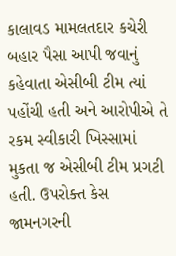કાલાવડ મામલતદાર કચેરી બહાર પૈસા આપી જવાનું કહેવાતા એસીબી ટીમ ત્યાં પહોંચી હતી અને આરોપીએ તે રકમ સ્વીકારી ખિસ્સામાં મુકતા જ એસીબી ટીમ પ્રગટી હતી. ઉપરોક્ત કેસ જામનગરની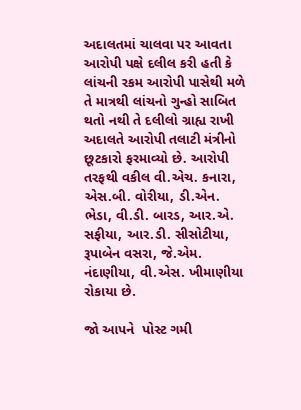અદાલતમાં ચાલવા પર આવતા આરોપી પક્ષે દલીલ કરી હતી કે લાંચની રકમ આરોપી પાસેથી મળે તે માત્રથી લાંચનો ગુન્હો સાબિત થતો નથી તે દલીલો ગ્રાહ્ય રાખી અદાલતે આરોપી તલાટી મંત્રીનો છૂટકારો ફરમાવ્યો છે. આરોપી તરફથી વકીલ વી.એચ. કનારા, એસ.બી. વોરીયા, ડી.એન. ભેડા, વી.ડી. બારડ, આર.એ. સફીયા, આર.ડી. સીસોટીયા, રૂપાબેન વસરા, જે.એમ. નંદાણીયા, વી.એસ. ખીમાણીયા રોકાયા છે.

જો આપને  પોસ્ટ ગમી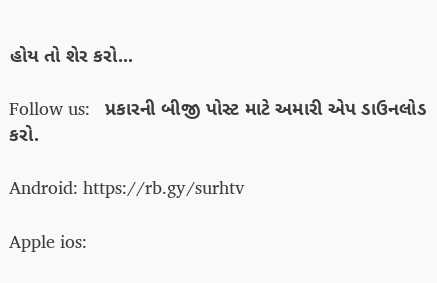હોય તો શેર કરો...

Follow us:   પ્રકારની બીજી પોસ્ટ માટે અમારી એપ ડાઉનલોડ કરો.

Android: https://rb.gy/surhtv

Apple ios: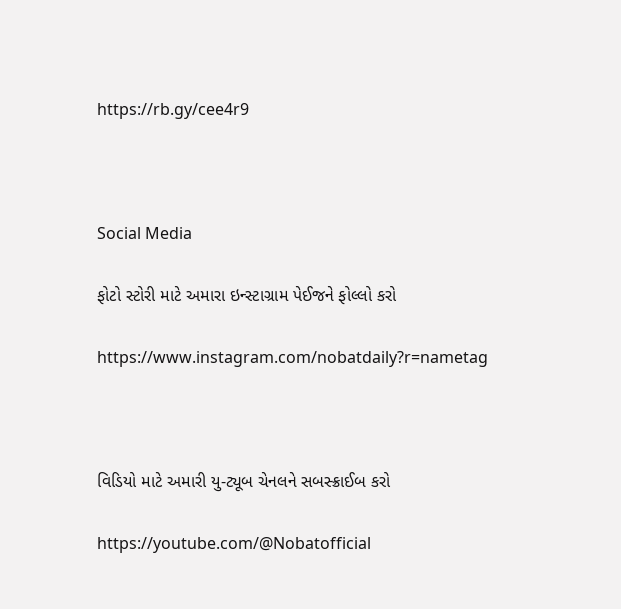https://rb.gy/cee4r9



Social Media

ફોટો સ્ટોરી માટે અમારા ઇન્સ્ટાગ્રામ પેઈજને ફોલ્લો કરો

https://www.instagram.com/nobatdaily?r=nametag



વિડિયો માટે અમારી યુ-ટ્યૂબ ચેનલને સબસ્ક્રાઈબ કરો

https://youtube.com/@Nobatofficial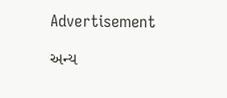Advertisement

અન્ય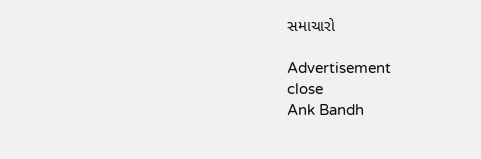સમાચારો

Advertisement
close
Ank Bandh